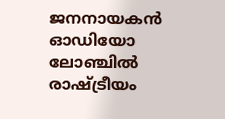ജനനായകൻ ഓഡിയോ ലോഞ്ചിൽ രാഷ്ട്രീയം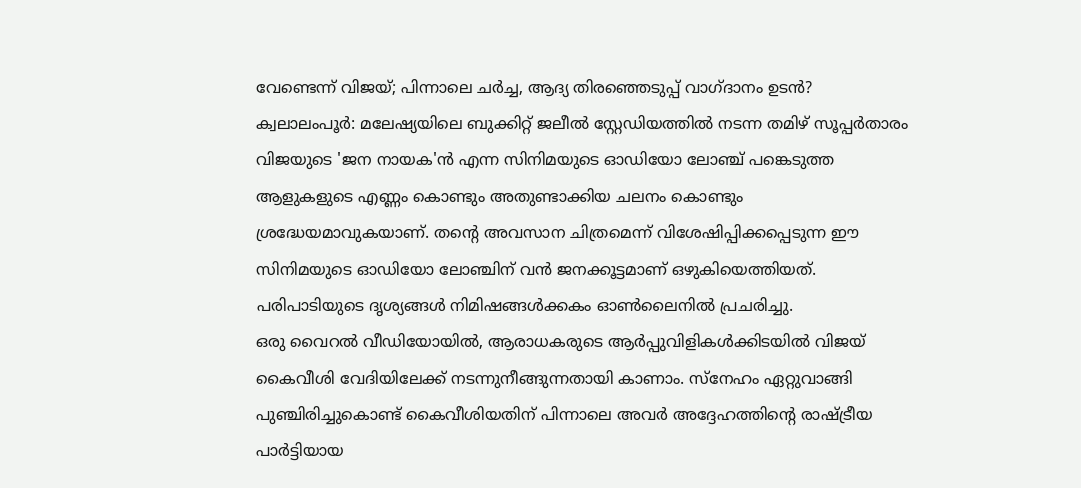വേണ്ടെന്ന് വിജയ്; പിന്നാലെ ചർച്ച, ആദ്യ തിരഞ്ഞെടുപ്പ് വാഗ്ദാനം ഉടൻ?
ക്വലാലംപൂർ: മലേഷ്യയിലെ ബുക്കിറ്റ് ജലീൽ സ്റ്റേഡിയത്തിൽ നടന്ന തമിഴ് സൂപ്പർതാരം വിജയുടെ 'ജന നായക'ൻ എന്ന സിനിമയുടെ ഓഡിയോ ലോഞ്ച് പങ്കെടുത്ത ആളുകളുടെ എണ്ണം കൊണ്ടും അതുണ്ടാക്കിയ ചലനം കൊണ്ടും ശ്രദ്ധേയമാവുകയാണ്. തന്റെ അവസാന ചിത്രമെന്ന് വിശേഷിപ്പിക്കപ്പെടുന്ന ഈ സിനിമയുടെ ഓഡിയോ ലോഞ്ചിന് വൻ ജനക്കൂട്ടമാണ് ഒഴുകിയെത്തിയത്. പരിപാടിയുടെ ദൃശ്യങ്ങൾ നിമിഷങ്ങൾക്കകം ഓൺലൈനിൽ പ്രചരിച്ചു.
ഒരു വൈറൽ വീഡിയോയിൽ, ആരാധകരുടെ ആർപ്പുവിളികൾക്കിടയിൽ വിജയ് കൈവീശി വേദിയിലേക്ക് നടന്നുനീങ്ങുന്നതായി കാണാം. സ്നേഹം ഏറ്റുവാങ്ങി പുഞ്ചിരിച്ചുകൊണ്ട് കൈവീശിയതിന് പിന്നാലെ അവർ അദ്ദേഹത്തിന്റെ രാഷ്ട്രീയ പാർട്ടിയായ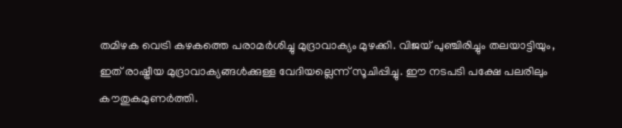തമിഴക വെട്രി കഴകത്തെ പരാമർശിച്ചു മുദ്രാവാക്യം മുഴക്കി. വിജയ് പുഞ്ചിരിച്ചും തലയാട്ടിയും, ഇത് രാഷ്ട്രീയ മുദ്രാവാക്യങ്ങൾക്കുള്ള വേദിയല്ലെന്ന് സൂചിപ്പിച്ചു. ഈ നടപടി പക്ഷേ പലരിലും കൗതുകമുണർത്തി.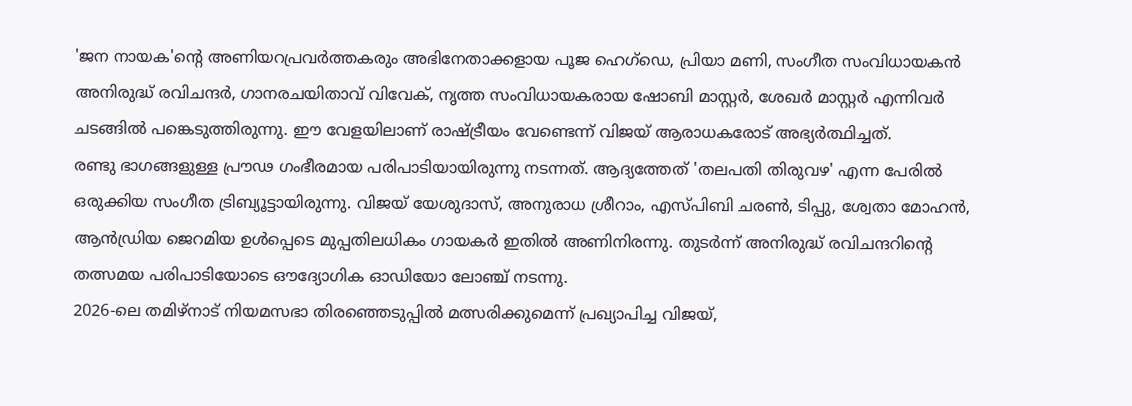'ജന നായക'ന്റെ അണിയറപ്രവർത്തകരും അഭിനേതാക്കളായ പൂജ ഹെഗ്ഡെ, പ്രിയാ മണി, സംഗീത സംവിധായകൻ അനിരുദ്ധ് രവിചന്ദർ, ഗാനരചയിതാവ് വിവേക്, നൃത്ത സംവിധായകരായ ഷോബി മാസ്റ്റർ, ശേഖർ മാസ്റ്റർ എന്നിവർ ചടങ്ങിൽ പങ്കെടുത്തിരുന്നു. ഈ വേളയിലാണ് രാഷ്ട്രീയം വേണ്ടെന്ന് വിജയ് ആരാധകരോട് അഭ്യർത്ഥിച്ചത്.
രണ്ടു ഭാഗങ്ങളുള്ള പ്രൗഢ ഗംഭീരമായ പരിപാടിയായിരുന്നു നടന്നത്. ആദ്യത്തേത് 'തലപതി തിരുവഴ' എന്ന പേരിൽ ഒരുക്കിയ സംഗീത ട്രിബ്യൂട്ടായിരുന്നു. വിജയ് യേശുദാസ്, അനുരാധ ശ്രീറാം, എസ്പിബി ചരൺ, ടിപ്പു, ശ്വേതാ മോഹൻ, ആൻഡ്രിയ ജെറമിയ ഉൾപ്പെടെ മുപ്പതിലധികം ഗായകർ ഇതിൽ അണിനിരന്നു. തുടർന്ന് അനിരുദ്ധ് രവിചന്ദറിന്റെ തത്സമയ പരിപാടിയോടെ ഔദ്യോഗിക ഓഡിയോ ലോഞ്ച് നടന്നു.
2026-ലെ തമിഴ്നാട് നിയമസഭാ തിരഞ്ഞെടുപ്പിൽ മത്സരിക്കുമെന്ന് പ്രഖ്യാപിച്ച വിജയ്,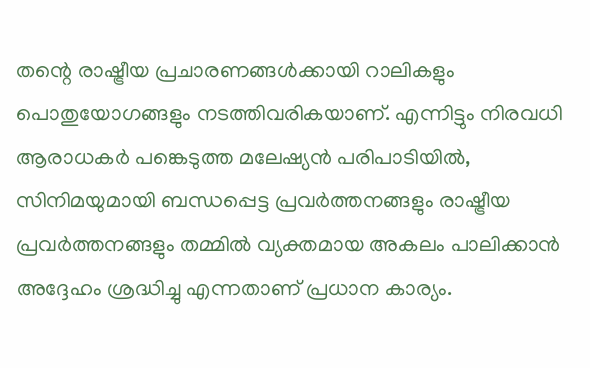തന്റെ രാഷ്ട്രീയ പ്രചാരണങ്ങൾക്കായി റാലികളും പൊതുയോഗങ്ങളും നടത്തിവരികയാണ്. എന്നിട്ടും നിരവധി ആരാധകർ പങ്കെടുത്ത മലേഷ്യൻ പരിപാടിയിൽ, സിനിമയുമായി ബന്ധപ്പെട്ട പ്രവർത്തനങ്ങളും രാഷ്ട്രീയ പ്രവർത്തനങ്ങളും തമ്മിൽ വ്യക്തമായ അകലം പാലിക്കാൻ അദ്ദേഹം ശ്രദ്ധിച്ചു എന്നതാണ് പ്രധാന കാര്യം.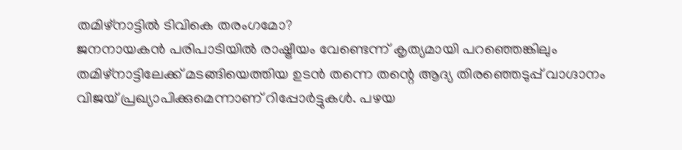തമിഴ്നാട്ടിൽ ടിവികെ തരംഗമോ?
ജനനായകൻ പരിപാടിയിൽ രാഷ്ട്രീയം വേണ്ടെന്ന് കൃത്യമായി പറഞ്ഞെങ്കിലും തമിഴ്നാട്ടിലേക്ക് മടങ്ങിയെത്തിയ ഉടൻ തന്നെ തന്റെ ആദ്യ തിരഞ്ഞെടുപ്പ് വാഗ്ദാനം വിജയ് പ്രഖ്യാപിക്കുമെന്നാണ് റിപ്പോർട്ടുകൾ. പഴയ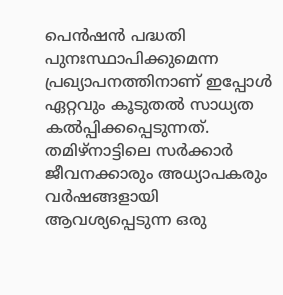പെൻഷൻ പദ്ധതി പുനഃസ്ഥാപിക്കുമെന്ന പ്രഖ്യാപനത്തിനാണ് ഇപ്പോൾ ഏറ്റവും കൂടുതൽ സാധ്യത കൽപ്പിക്കപ്പെടുന്നത്.
തമിഴ്നാട്ടിലെ സർക്കാർ ജീവനക്കാരും അധ്യാപകരും വർഷങ്ങളായി ആവശ്യപ്പെടുന്ന ഒരു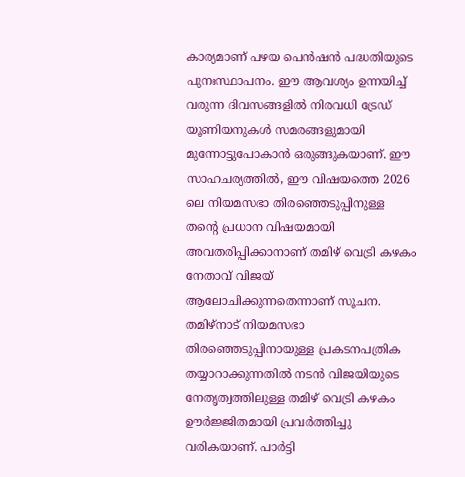കാര്യമാണ് പഴയ പെൻഷൻ പദ്ധതിയുടെ പുനഃസ്ഥാപനം. ഈ ആവശ്യം ഉന്നയിച്ച് വരുന്ന ദിവസങ്ങളിൽ നിരവധി ട്രേഡ് യൂണിയനുകൾ സമരങ്ങളുമായി മുന്നോട്ടുപോകാൻ ഒരുങ്ങുകയാണ്. ഈ സാഹചര്യത്തിൽ, ഈ വിഷയത്തെ 2026 ലെ നിയമസഭാ തിരഞ്ഞെടുപ്പിനുള്ള തന്റെ പ്രധാന വിഷയമായി അവതരിപ്പിക്കാനാണ് തമിഴ് വെട്രി കഴകം നേതാവ് വിജയ് ആലോചിക്കുന്നതെന്നാണ് സൂചന.
തമിഴ്നാട് നിയമസഭാ തിരഞ്ഞെടുപ്പിനായുള്ള പ്രകടനപത്രിക തയ്യാറാക്കുന്നതിൽ നടൻ വിജയിയുടെ നേതൃത്വത്തിലുള്ള തമിഴ് വെട്രി കഴകം ഊർജ്ജിതമായി പ്രവർത്തിച്ചു വരികയാണ്. പാർട്ടി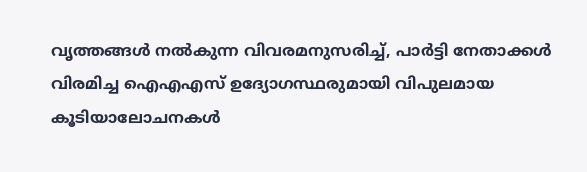വൃത്തങ്ങൾ നൽകുന്ന വിവരമനുസരിച്ച്, പാർട്ടി നേതാക്കൾ വിരമിച്ച ഐഎഎസ് ഉദ്യോഗസ്ഥരുമായി വിപുലമായ കൂടിയാലോചനകൾ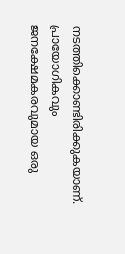നടത്തിക്കൊണ്ടിരിക്കുകയാണ്. പ്രായോഗികവും ജനക്ഷേമകരവുമായ ഒരു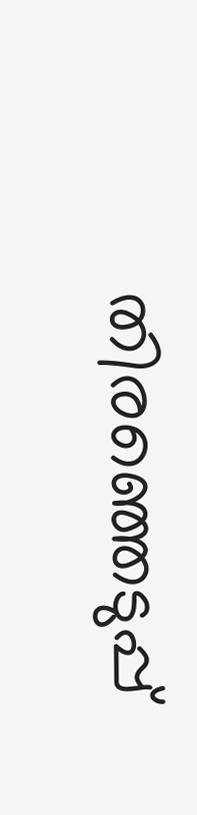തിരഞ്ഞെടുപ്പ്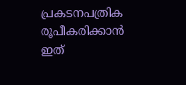പ്രകടനപത്രിക രൂപീകരിക്കാൻ ഇത്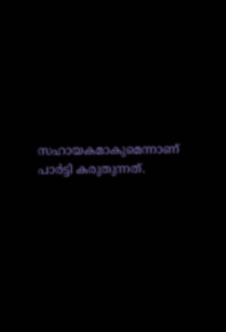സഹായകമാകുമെന്നാണ് പാർട്ടി കരുതുന്നത്.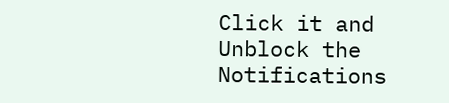Click it and Unblock the Notifications